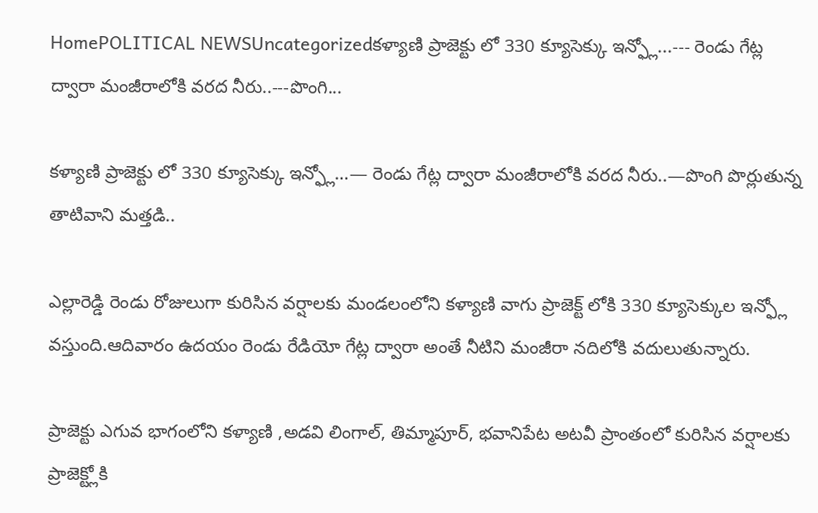HomePOLITICAL NEWSUncategorizedకళ్యాణి ప్రాజెక్టు లో 330 క్యూసెక్కు ఇన్ఫ్లో...--- రెండు గేట్ల ద్వారా మంజీరాలోకి వరద నీరు..---పొంగి...

కళ్యాణి ప్రాజెక్టు లో 330 క్యూసెక్కు ఇన్ఫ్లో…— రెండు గేట్ల ద్వారా మంజీరాలోకి వరద నీరు..—పొంగి పొర్లుతున్న తాటివాని మత్తడి..

ఎల్లారెడ్డి రెండు రోజులుగా కురిసిన వర్షాలకు మండలంలోని కళ్యాణి వాగు ప్రాజెక్ట్ లోకి 330 క్యూసెక్కుల ఇన్ఫ్లో వస్తుంది.ఆదివారం ఉదయం రెండు రేడియో గేట్ల ద్వారా అంతే నీటిని మంజీరా నదిలోకి వదులుతున్నారు.

ప్రాజెక్టు ఎగువ భాగంలోని కళ్యాణి ,అడవి లింగాల్, తిమ్మాపూర్, భవానిపేట అటవీ ప్రాంతంలో కురిసిన వర్షాలకు ప్రాజెక్ట్లోకి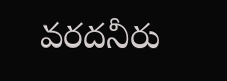వరదనీరు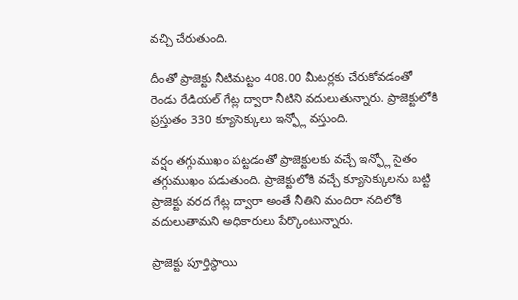వచ్చి చేరుతుంది.

దీంతో ప్రాజెక్టు నీటిమట్టం 408.00 మీటర్లకు చేరుకోవడంతో రెండు రేడియల్ గేట్ల ద్వారా నీటిని వదులుతున్నారు. ప్రాజెక్టులోకి ప్రస్తుతం 330 క్యూసెక్కులు ఇన్ఫ్లో వస్తుంది.

వర్షం తగ్గుముఖం పట్టడంతో ప్రాజెక్టులకు వచ్చే ఇన్ఫ్లో సైతం తగ్గుముఖం పడుతుంది. ప్రాజెక్టులోకి వచ్చే క్యూసెక్కులను బట్టి ప్రాజెక్టు వరద గేట్ల ద్వారా అంతే నీతిని మందిరా నదిలోకి వదులుతామని అధికారులు పేర్కొంటున్నారు.

ప్రాజెక్టు పూర్తిస్థాయి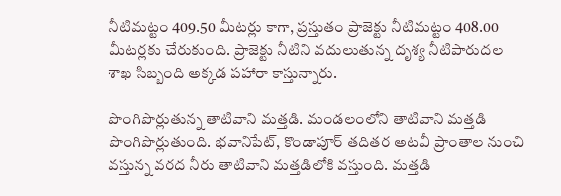నీటిమట్టం 409.50 మీటర్లు కాగా, ప్రస్తుతం ప్రాజెక్టు నీటిమట్టం 408.00 మీటర్లకు చేరుకుంది. ప్రాజెక్టు నీటిని వదులుతున్న దృశ్య నీటిపారుదల శాఖ సిబ్బంది అక్కడ పహారా కాస్తున్నారు.

పొంగిపొర్లుతున్న తాటివాని మత్తడి. మండలంలోని తాటివాని మత్తడి పొంగిపొర్లుతుంది. భవానిపేట్, కొండాపూర్ తదితర అటవీ ప్రాంతాల నుంచి వస్తున్న వరద నీరు తాటివాని మత్తడిలోకి వస్తుంది. మత్తడి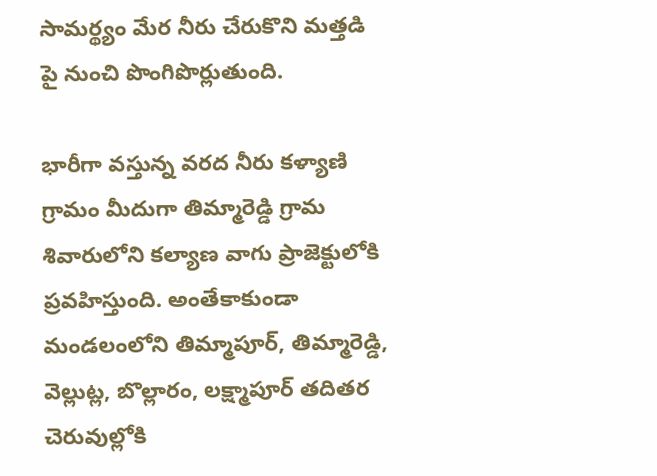సామర్థ్యం మేర నీరు చేరుకొని మత్తడి పై నుంచి పొంగిపొర్లుతుంది.

భారీగా వస్తున్న వరద నీరు కళ్యాణి గ్రామం మీదుగా తిమ్మారెడ్డి గ్రామ శివారులోని కల్యాణ వాగు ప్రాజెక్టులోకి ప్రవహిస్తుంది. అంతేకాకుండా మండలంలోని తిమ్మాపూర్, తిమ్మారెడ్డి, వెల్లుట్ల, బొల్లారం, లక్ష్మాపూర్ తదితర చెరువుల్లోకి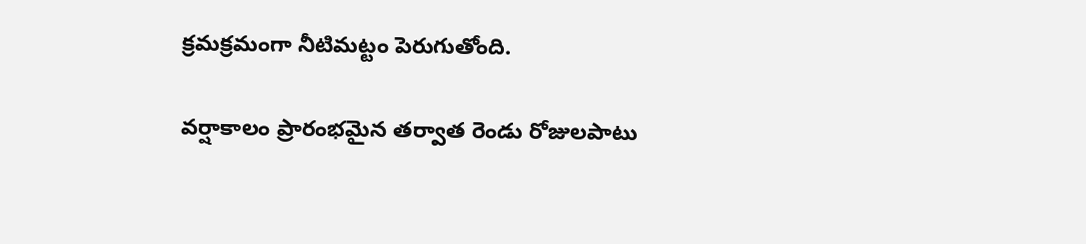క్రమక్రమంగా నీటిమట్టం పెరుగుతోంది.

వర్షాకాలం ప్రారంభమైన తర్వాత రెండు రోజులపాటు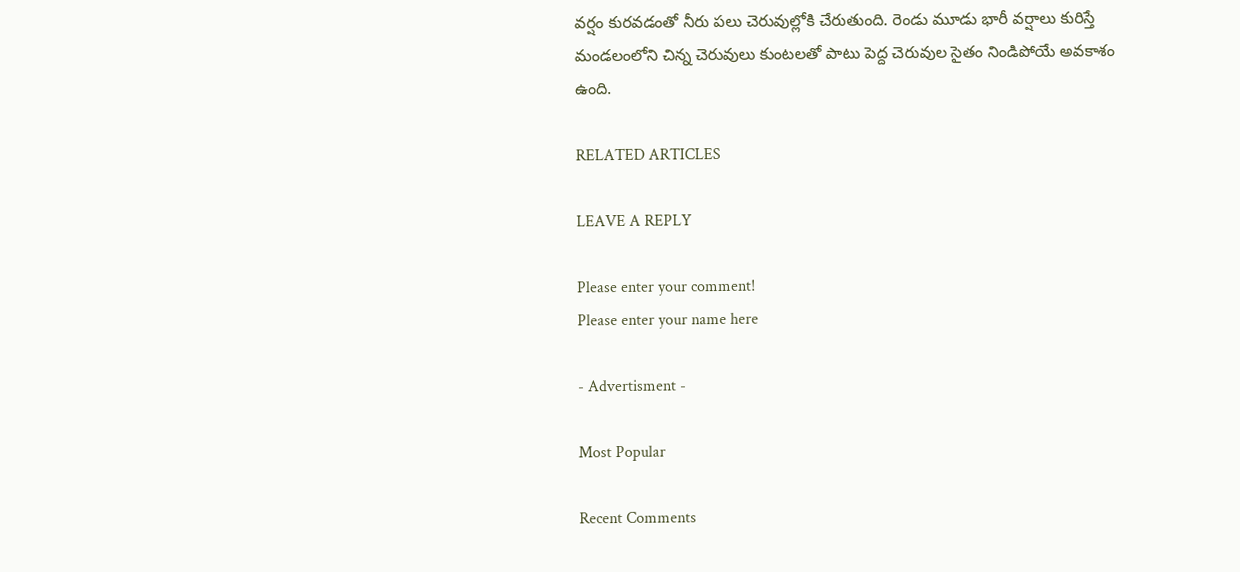వర్షం కురవడంతో నీరు పలు చెరువుల్లోకి చేరుతుంది. రెండు మూడు భారీ వర్షాలు కురిస్తే మండలంలోని చిన్న చెరువులు కుంటలతో పాటు పెద్ద చెరువుల సైతం నిండిపోయే అవకాశం ఉంది.

RELATED ARTICLES

LEAVE A REPLY

Please enter your comment!
Please enter your name here

- Advertisment -

Most Popular

Recent Comments